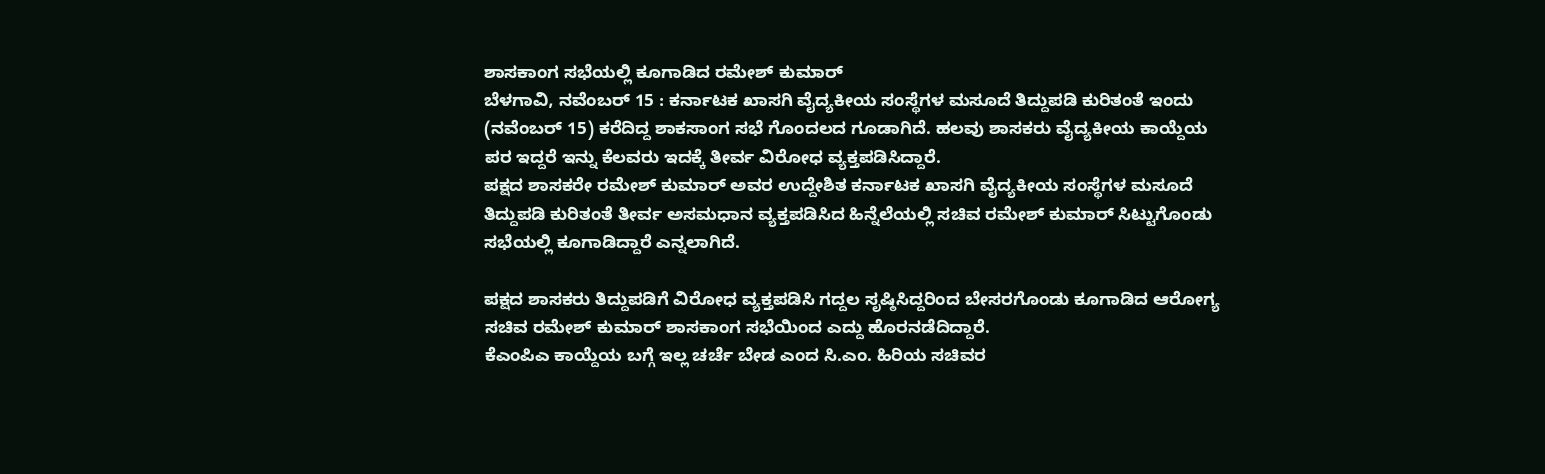ಶಾಸಕಾಂಗ ಸಭೆಯಲ್ಲಿ ಕೂಗಾಡಿದ ರಮೇಶ್ ಕುಮಾರ್
ಬೆಳಗಾವಿ, ನವೆಂಬರ್ 15 : ಕರ್ನಾಟಕ ಖಾಸಗಿ ವೈದ್ಯಕೀಯ ಸಂಸ್ಥೆಗಳ ಮಸೂದೆ ತಿದ್ದುಪಡಿ ಕುರಿತಂತೆ ಇಂದು (ನವೆಂಬರ್ 15) ಕರೆದಿದ್ದ ಶಾಕಸಾಂಗ ಸಭೆ ಗೊಂದಲದ ಗೂಡಾಗಿದೆ. ಹಲವು ಶಾಸಕರು ವೈದ್ಯಕೀಯ ಕಾಯ್ದೆಯ ಪರ ಇದ್ದರೆ ಇನ್ನು ಕೆಲವರು ಇದಕ್ಕೆ ತೀರ್ವ ವಿರೋಧ ವ್ಯಕ್ತಪಡಿಸಿದ್ದಾರೆ.
ಪಕ್ಷದ ಶಾಸಕರೇ ರಮೇಶ್ ಕುಮಾರ್ ಅವರ ಉದ್ದೇಶಿತ ಕರ್ನಾಟಕ ಖಾಸಗಿ ವೈದ್ಯಕೀಯ ಸಂಸ್ಥೆಗಳ ಮಸೂದೆ ತಿದ್ದುಪಡಿ ಕುರಿತಂತೆ ತೀರ್ವ ಅಸಮಧಾನ ವ್ಯಕ್ತಪಡಿಸಿದ ಹಿನ್ನೆಲೆಯಲ್ಲಿ ಸಚಿವ ರಮೇಶ್ ಕುಮಾರ್ ಸಿಟ್ಟುಗೊಂಡು ಸಭೆಯಲ್ಲಿ ಕೂಗಾಡಿದ್ದಾರೆ ಎನ್ನಲಾಗಿದೆ.

ಪಕ್ಷದ ಶಾಸಕರು ತಿದ್ದುಪಡಿಗೆ ವಿರೋಧ ವ್ಯಕ್ತಪಡಿಸಿ ಗದ್ದಲ ಸೃಷ್ಠಿಸಿದ್ದರಿಂದ ಬೇಸರಗೊಂಡು ಕೂಗಾಡಿದ ಆರೋಗ್ಯ ಸಚಿವ ರಮೇಶ್ ಕುಮಾರ್ ಶಾಸಕಾಂಗ ಸಭೆಯಿಂದ ಎದ್ದು ಹೊರನಡೆದಿದ್ದಾರೆ.
ಕೆಎಂಪಿಎ ಕಾಯ್ದೆಯ ಬಗ್ಗೆ ಇಲ್ಲ ಚರ್ಚೆ ಬೇಡ ಎಂದ ಸಿ.ಎಂ. ಹಿರಿಯ ಸಚಿವರ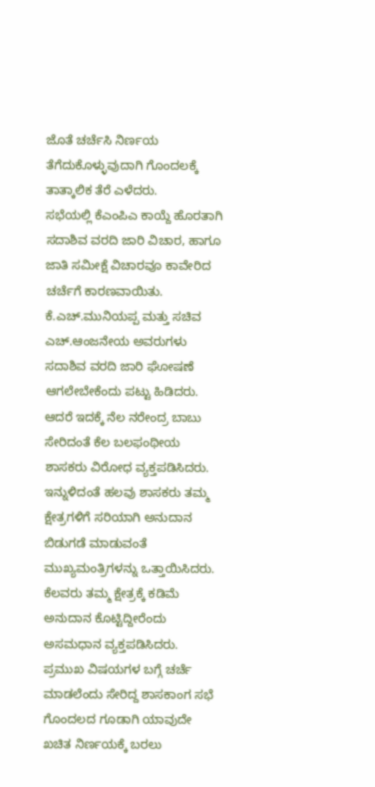ಜೊತೆ ಚರ್ಚೆಸಿ ನಿರ್ಣಯ ತೆಗೆದುಕೊಳ್ಳುವುದಾಗಿ ಗೊಂದಲಕ್ಕೆ ತಾತ್ಕಾಲಿಕ ತೆರೆ ಎಳೆದರು.
ಸಭೆಯಲ್ಲಿ ಕೆಎಂಪಿಎ ಕಾಯ್ದೆ ಹೊರತಾಗಿ ಸದಾಶಿವ ವರದಿ ಜಾರಿ ವಿಚಾರ, ಹಾಗೂ ಜಾತಿ ಸಮೀಕ್ಷೆ ವಿಚಾರವೂ ಕಾವೇರಿದ ಚರ್ಚೆಗೆ ಕಾರಣವಾಯಿತು.
ಕೆ.ಎಚ್.ಮುನಿಯಪ್ಪ ಮತ್ತು ಸಚಿವ ಎಚ್.ಆಂಜನೇಯ ಅವರುಗಳು ಸದಾಶಿವ ವರದಿ ಜಾರಿ ಘೋಷಣೆ ಆಗಲೇಬೇಕೆಂದು ಪಟ್ಟು ಹಿಡಿದರು. ಆದರೆ ಇದಕ್ಕೆ ನೆಲ ನರೇಂದ್ರ ಬಾಬು ಸೇರಿದಂತೆ ಕೆಲ ಬಲಫಂಥೀಯ ಶಾಸಕರು ವಿರೋಧ ವ್ಯಕ್ತಪಡಿಸಿದರು.
ಇನ್ನುಳಿದಂತೆ ಹಲವು ಶಾಸಕರು ತಮ್ಮ ಕ್ಷೇತ್ರಗಳಿಗೆ ಸರಿಯಾಗಿ ಅನುದಾನ ಬಿಡುಗಡೆ ಮಾಡುವಂತೆ ಮುಖ್ಯಮಂತ್ರಿಗಳನ್ನು ಒತ್ತಾಯಿಸಿದರು. ಕೆಲವರು ತಮ್ಮ ಕ್ಷೇತ್ರಕ್ಕೆ ಕಡಿಮೆ ಅನುದಾನ ಕೊಟ್ಟಿದ್ದೀರೆಂದು ಅಸಮಧಾನ ವ್ಯಕ್ತಪಡಿಸಿದರು.
ಪ್ರಮುಖ ವಿಷಯಗಳ ಬಗ್ಗೆ ಚರ್ಚೆ ಮಾಡಲೆಂದು ಸೇರಿದ್ದ ಶಾಸಕಾಂಗ ಸಭೆ ಗೊಂದಲದ ಗೂಡಾಗಿ ಯಾವುದೇ ಖಚಿತ ನಿರ್ಣಯಕ್ಕೆ ಬರಲು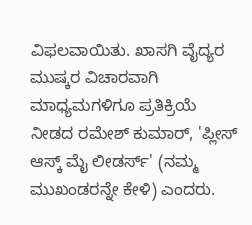ವಿಫಲವಾಯಿತು. ಖಾಸಗಿ ವೈದ್ಯರ ಮುಷ್ಕರ ವಿಚಾರವಾಗಿ ಮಾಧ್ಯಮಗಳಿಗೂ ಪ್ರತಿಕ್ರಿಯೆ ನೀಡದ ರಮೇಶ್ ಕುಮಾರ್, 'ಪ್ಲೀಸ್ ಆಸ್ಕ್ ಮೈ ಲೀಡರ್ಸ್' (ನಮ್ಮ ಮುಖಂಡರನ್ನೇ ಕೇಳಿ) ಎಂದರು.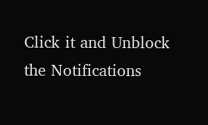Click it and Unblock the Notifications